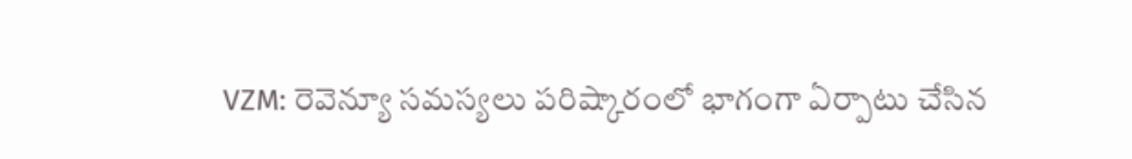VZM: రెవెన్యూ సమస్యలు పరిష్కారంలో భాగంగా ఏర్పాటు చేసిన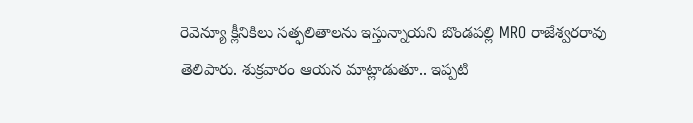రెవెన్యూ క్లీనికిలు సత్ఫలితాలను ఇస్తున్నాయని బొండపల్లి MRO రాజేశ్వరరావు తెలిపారు. శుక్రవారం ఆయన మాట్లాడుతూ.. ఇప్పటి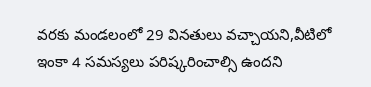వరకు మండలంలో 29 వినతులు వచ్చాయని,వీటిలో ఇంకా 4 సమస్యలు పరిష్కరించాల్సి ఉందని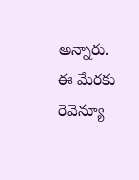అన్నారు. ఈ మేరకు రెవెన్యూ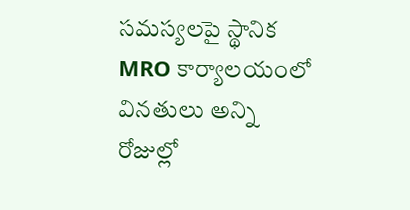సమస్యలపై స్థానిక MRO కార్యాలయంలో వినతులు అన్ని రోజుల్లో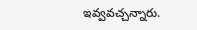ఇవ్వవచ్చన్నారు.